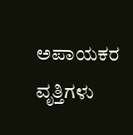ಅಪಾಯಕರ ವೃತ್ತಿಗಳು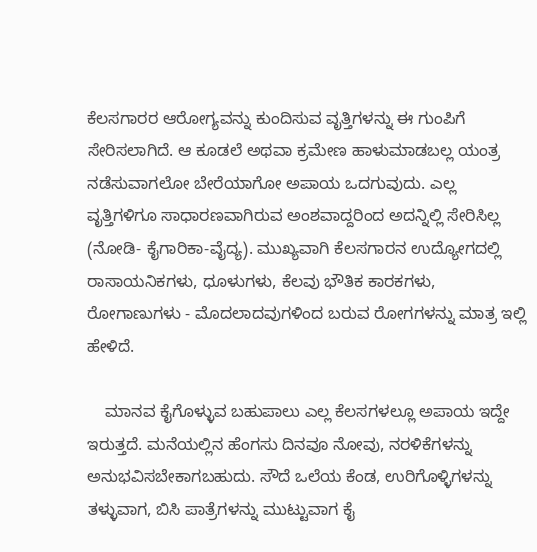ಕೆಲಸಗಾರರ ಆರೋಗ್ಯವನ್ನು ಕುಂದಿಸುವ ವೃತ್ತಿಗಳನ್ನು ಈ ಗುಂಪಿಗೆ ಸೇರಿಸಲಾಗಿದೆ. ಆ ಕೂಡಲೆ ಅಥವಾ ಕ್ರಮೇಣ ಹಾಳುಮಾಡಬಲ್ಲ ಯಂತ್ರ ನಡೆಸುವಾಗಲೋ ಬೇರೆಯಾಗೋ ಅಪಾಯ ಒದಗುವುದು. ಎಲ್ಲ ವೃತ್ತಿಗಳಿಗೂ ಸಾಧಾರಣವಾಗಿರುವ ಅಂಶವಾದ್ದರಿಂದ ಅದನ್ನಿಲ್ಲಿ ಸೇರಿಸಿಲ್ಲ (ನೋಡಿ- ಕೈಗಾರಿಕಾ-ವೈದ್ಯ). ಮುಖ್ಯವಾಗಿ ಕೆಲಸಗಾರನ ಉದ್ಯೋಗದಲ್ಲಿ ರಾಸಾಯನಿಕಗಳು, ಧೂಳುಗಳು, ಕೆಲವು ಭೌತಿಕ ಕಾರಕಗಳು, ರೋಗಾಣುಗಳು - ಮೊದಲಾದವುಗಳಿಂದ ಬರುವ ರೋಗಗಳನ್ನು ಮಾತ್ರ ಇಲ್ಲಿ ಹೇಳಿದೆ.

    ಮಾನವ ಕೈಗೊಳ್ಳುವ ಬಹುಪಾಲು ಎಲ್ಲ ಕೆಲಸಗಳಲ್ಲೂ ಅಪಾಯ ಇದ್ದೇ ಇರುತ್ತದೆ. ಮನೆಯಲ್ಲಿನ ಹೆಂಗಸು ದಿನವೂ ನೋವು, ನರಳಿಕೆಗಳನ್ನು ಅನುಭವಿಸಬೇಕಾಗಬಹುದು. ಸೌದೆ ಒಲೆಯ ಕೆಂಡ, ಉರಿಗೊಳ್ಳಿಗಳನ್ನು ತಳ್ಳುವಾಗ, ಬಿಸಿ ಪಾತ್ರೆಗಳನ್ನು ಮುಟ್ಟುವಾಗ ಕೈ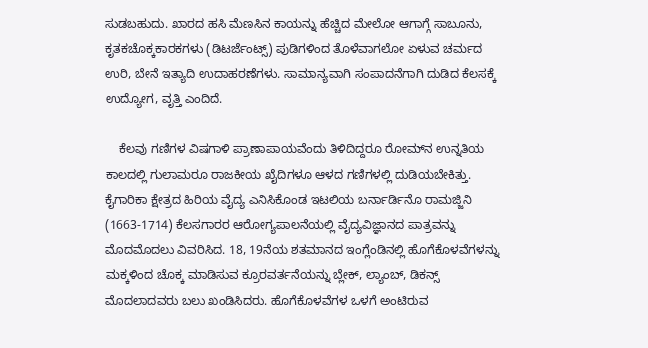ಸುಡಬಹುದು. ಖಾರದ ಹಸಿ ಮೆಣಸಿನ ಕಾಯನ್ನು ಹೆಚ್ಚಿದ ಮೇಲೋ ಆಗಾಗ್ಗೆ ಸಾಬೂನು, ಕೃತಕಚೊಕ್ಕಕಾರಕಗಳು (ಡಿಟರ್ಜೆಂಟ್ಸ್) ಪುಡಿಗಳಿಂದ ತೊಳೆವಾಗಲೋ ಏಳುವ ಚರ್ಮದ ಉರಿ, ಬೇನೆ ಇತ್ಯಾದಿ ಉದಾಹರಣೆಗಳು. ಸಾಮಾನ್ಯವಾಗಿ ಸಂಪಾದನೆಗಾಗಿ ದುಡಿದ ಕೆಲಸಕ್ಕೆ ಉದ್ಯೋಗ, ವೃತ್ತಿ ಎಂದಿದೆ.

    ಕೆಲವು ಗಣಿಗಳ ವಿಷಗಾಳಿ ಪ್ರಾಣಾಪಾಯವೆಂದು ತಿಳಿದಿದ್ದರೂ ರೋಮ್‍ನ ಉನ್ನತಿಯ ಕಾಲದಲ್ಲಿ ಗುಲಾಮರೂ ರಾಜಕೀಯ ಖೈದಿಗಳೂ ಆಳದ ಗಣಿಗಳಲ್ಲಿ ದುಡಿಯಬೇಕಿತ್ತು. ಕೈಗಾರಿಕಾ ಕ್ಷೇತ್ರದ ಹಿರಿಯ ವೈದ್ಯ ಎನಿಸಿಕೊಂಡ ಇಟಲಿಯ ಬರ್ನಾರ್ಡಿನೊ ರಾಮಜ್ಜಿನಿ (1663-1714) ಕೆಲಸಗಾರರ ಆರೋಗ್ಯಪಾಲನೆಯಲ್ಲಿ ವೈದ್ಯವಿಜ್ಞಾನದ ಪಾತ್ರವನ್ನು ಮೊದಮೊದಲು ವಿವರಿಸಿದ. 18, 19ನೆಯ ಶತಮಾನದ ಇಂಗ್ಲೆಂಡಿನಲ್ಲಿ ಹೊಗೆಕೊಳವೆಗಳನ್ನು ಮಕ್ಕಳಿಂದ ಚೊಕ್ಕ ಮಾಡಿಸುವ ಕ್ರೂರವರ್ತನೆಯನ್ನು ಬ್ಲೇಕ್, ಲ್ಯಾಂಬ್, ಡಿಕನ್ಸ್ ಮೊದಲಾದವರು ಬಲು ಖಂಡಿಸಿದರು. ಹೊಗೆಕೊಳವೆಗಳ ಒಳಗೆ ಅಂಟಿರುವ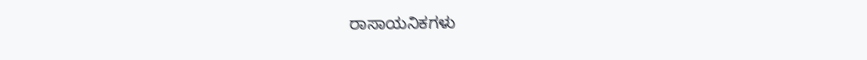ರಾಸಾಯನಿಕಗಳು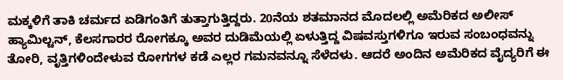ಮಕ್ಕಳಿಗೆ ತಾಕಿ ಚರ್ಮದ ಏಡಿಗಂತಿಗೆ ತುತ್ತಾಗುತ್ತಿದ್ದರು. 20ನೆಯ ಶತಮಾನದ ಮೊದಲಲ್ಲಿ ಅಮೆರಿಕದ ಅಲೀಸ್ ಹ್ಯಾಮಿಲ್ಟನ್, ಕೆಲಸಗಾರರ ರೋಗಕ್ಕೂ ಅವರ ದುಡಿಮೆಯಲ್ಲಿ ಏಳುತ್ತಿದ್ದ ವಿಷವಸ್ತುಗಳಿಗೂ ಇರುವ ಸಂಬಂಧವನ್ನು ತೋರಿ, ವೃತ್ತಿಗಳಿಂದೇಳುವ ರೋಗಗಳ ಕಡೆ ಎಲ್ಲರ ಗಮನವನ್ನೂ ಸೆಳೆದಳು. ಆದರೆ ಅಂದಿನ ಅಮೆರಿಕದ ವೈದ್ಯರಿಗೆ ಈ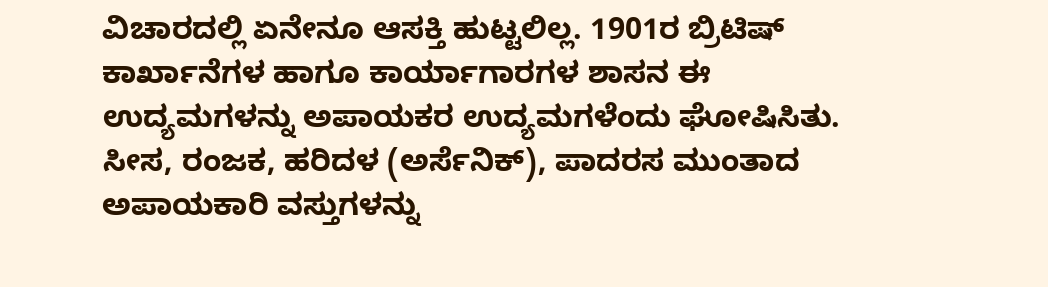ವಿಚಾರದಲ್ಲಿ ಏನೇನೂ ಆಸಕ್ತಿ ಹುಟ್ಟಲಿಲ್ಲ. 1901ರ ಬ್ರಿಟಿಷ್ ಕಾರ್ಖಾನೆಗಳ ಹಾಗೂ ಕಾರ್ಯಾಗಾರಗಳ ಶಾಸನ ಈ ಉದ್ಯಮಗಳನ್ನು ಅಪಾಯಕರ ಉದ್ಯಮಗಳೆಂದು ಘೋಷಿಸಿತು. ಸೀಸ, ರಂಜಕ, ಹರಿದಳ (ಅರ್ಸೆನಿಕ್), ಪಾದರಸ ಮುಂತಾದ ಅಪಾಯಕಾರಿ ವಸ್ತುಗಳನ್ನು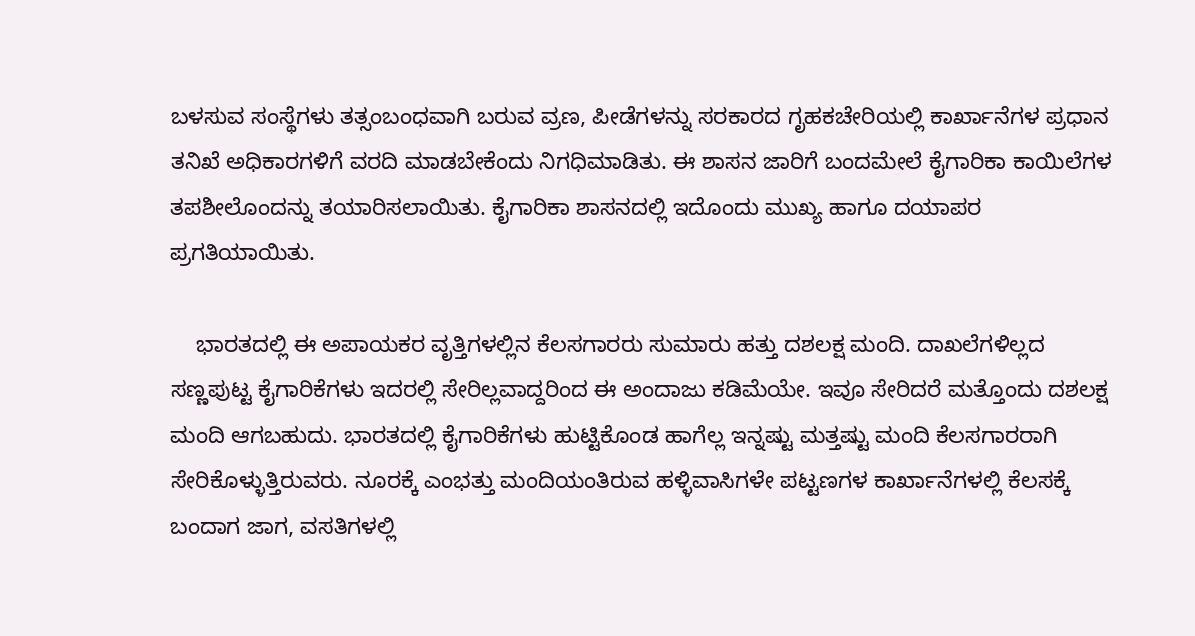ಬಳಸುವ ಸಂಸ್ಥೆಗಳು ತತ್ಸಂಬಂಧವಾಗಿ ಬರುವ ವ್ರಣ, ಪೀಡೆಗಳನ್ನು ಸರಕಾರದ ಗೃಹಕಚೇರಿಯಲ್ಲಿ ಕಾರ್ಖಾನೆಗಳ ಪ್ರಧಾನ ತನಿಖೆ ಅಧಿಕಾರಗಳಿಗೆ ವರದಿ ಮಾಡಬೇಕೆಂದು ನಿಗಧಿಮಾಡಿತು. ಈ ಶಾಸನ ಜಾರಿಗೆ ಬಂದಮೇಲೆ ಕೈಗಾರಿಕಾ ಕಾಯಿಲೆಗಳ ತಪಶೀಲೊಂದನ್ನು ತಯಾರಿಸಲಾಯಿತು. ಕೈಗಾರಿಕಾ ಶಾಸನದಲ್ಲಿ ಇದೊಂದು ಮುಖ್ಯ ಹಾಗೂ ದಯಾಪರ ಪ್ರಗತಿಯಾಯಿತು.

    ಭಾರತದಲ್ಲಿ ಈ ಅಪಾಯಕರ ವೃತ್ತಿಗಳಲ್ಲಿನ ಕೆಲಸಗಾರರು ಸುಮಾರು ಹತ್ತು ದಶಲಕ್ಷ ಮಂದಿ. ದಾಖಲೆಗಳಿಲ್ಲದ ಸಣ್ಣಪುಟ್ಟ ಕೈಗಾರಿಕೆಗಳು ಇದರಲ್ಲಿ ಸೇರಿಲ್ಲವಾದ್ದರಿಂದ ಈ ಅಂದಾಜು ಕಡಿಮೆಯೇ. ಇವೂ ಸೇರಿದರೆ ಮತ್ತೊಂದು ದಶಲಕ್ಷ ಮಂದಿ ಆಗಬಹುದು. ಭಾರತದಲ್ಲಿ ಕೈಗಾರಿಕೆಗಳು ಹುಟ್ಟಿಕೊಂಡ ಹಾಗೆಲ್ಲ ಇನ್ನಷ್ಟು ಮತ್ತಷ್ಟು ಮಂದಿ ಕೆಲಸಗಾರರಾಗಿ ಸೇರಿಕೊಳ್ಳುತ್ತಿರುವರು. ನೂರಕ್ಕೆ ಎಂಭತ್ತು ಮಂದಿಯಂತಿರುವ ಹಳ್ಳಿವಾಸಿಗಳೇ ಪಟ್ಟಣಗಳ ಕಾರ್ಖಾನೆಗಳಲ್ಲಿ ಕೆಲಸಕ್ಕೆ ಬಂದಾಗ ಜಾಗ, ವಸತಿಗಳಲ್ಲಿ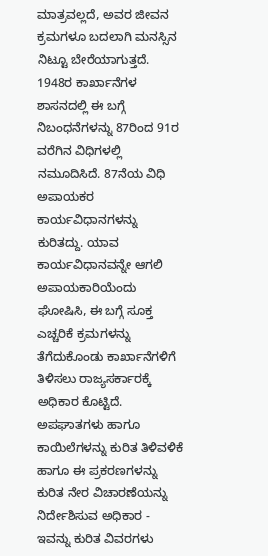ಮಾತ್ರವಲ್ಲದೆ, ಅವರ ಜೀವನ ಕ್ರಮಗಳೂ ಬದಲಾಗಿ ಮನಸ್ಸಿನ ನಿಟ್ಟೂ ಬೇರೆಯಾಗುತ್ತದೆ. 1948ರ ಕಾರ್ಖಾನೆಗಳ ಶಾಸನದಲ್ಲಿ ಈ ಬಗ್ಗೆ ನಿಬಂಧನೆಗಳನ್ನು 87ರಿಂದ 91ರ ವರೆಗಿನ ವಿಧಿಗಳಲ್ಲಿ ನಮೂದಿಸಿದೆ. 87ನೆಯ ವಿಧಿ ಅಪಾಯಕರ ಕಾರ್ಯವಿಧಾನಗಳನ್ನು ಕುರಿತದ್ದು. ಯಾವ ಕಾರ್ಯವಿಧಾನವನ್ನೇ ಆಗಲಿ ಅಪಾಯಕಾರಿಯೆಂದು ಘೋಷಿಸಿ, ಈ ಬಗ್ಗೆ ಸೂಕ್ತ ಎಚ್ಚರಿಕೆ ಕ್ರಮಗಳನ್ನು ತೆಗೆದುಕೊಂಡು ಕಾರ್ಖಾನೆಗಳಿಗೆ ತಿಳಿಸಲು ರಾಜ್ಯಸರ್ಕಾರಕ್ಕೆ ಅಧಿಕಾರ ಕೊಟ್ಟಿದೆ. ಅಪಘಾತಗಳು ಹಾಗೂ ಕಾಯಿಲೆಗಳನ್ನು ಕುರಿತ ತಿಳಿವಳಿಕೆ ಹಾಗೂ ಈ ಪ್ರಕರಣಗಳನ್ನು ಕುರಿತ ನೇರ ವಿಚಾರಣೆಯನ್ನು ನಿರ್ದೇಶಿಸುವ ಅಧಿಕಾರ - ಇವನ್ನು ಕುರಿತ ವಿವರಗಳು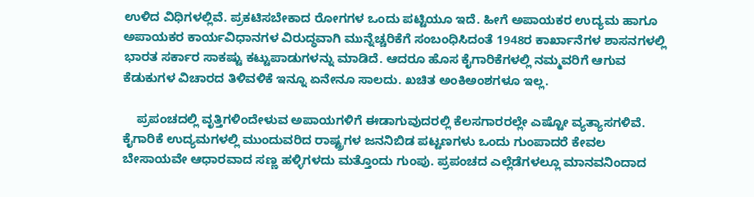ಉಳಿದ ವಿಧಿಗಳಲ್ಲಿವೆ. ಪ್ರಕಟಿಸಬೇಕಾದ ರೋಗಗಳ ಒಂದು ಪಟ್ಟಿಯೂ ಇದೆ. ಹೀಗೆ ಅಪಾಯಕರ ಉದ್ಯಮ ಹಾಗೂ ಅಪಾಯಕರ ಕಾರ್ಯವಿಧಾನಗಳ ವಿರುದ್ಧವಾಗಿ ಮುನ್ನೆಚ್ಚರಿಕೆಗೆ ಸಂಬಂಧಿಸಿದಂತೆ 1948ರ ಕಾರ್ಖಾನೆಗಳ ಶಾಸನಗಳಲ್ಲಿ ಭಾರತ ಸರ್ಕಾರ ಸಾಕಷ್ಟು ಕಟ್ಟುಪಾಡುಗಳನ್ನು ಮಾಡಿದೆ. ಆದರೂ ಹೊಸ ಕೈಗಾರಿಕೆಗಳಲ್ಲಿ ನಮ್ಮವರಿಗೆ ಆಗುವ ಕೆಡುಕುಗಳ ವಿಚಾರದ ತಿಳಿವಳಿಕೆ ಇನ್ನೂ ಏನೇನೂ ಸಾಲದು. ಖಚಿತ ಅಂಕಿಅಂಶಗಳೂ ಇಲ್ಲ.

    ಪ್ರಪಂಚದಲ್ಲಿ ವೃತ್ತಿಗಳಿಂದೇಳುವ ಅಪಾಯಗಳಿಗೆ ಈಡಾಗುವುದರಲ್ಲಿ ಕೆಲಸಗಾರರಲ್ಲೇ ಎಷ್ಟೋ ವ್ಯತ್ಯಾಸಗಳಿವೆ. ಕೈಗಾರಿಕೆ ಉದ್ಯಮಗಳಲ್ಲಿ ಮುಂದುವರಿದ ರಾಷ್ಟ್ರಗಳ ಜನನಿಬಿಡ ಪಟ್ಟಣಗಳು ಒಂದು ಗುಂಪಾದರೆ ಕೇವಲ ಬೇಸಾಯವೇ ಆಧಾರವಾದ ಸಣ್ಣ ಹಳ್ಳಿಗಳದು ಮತ್ತೊಂದು ಗುಂಪು. ಪ್ರಪಂಚದ ಎಲ್ಲೆಡೆಗಳಲ್ಲೂ ಮಾನವನಿಂದಾದ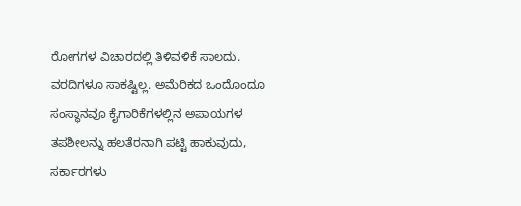ರೋಗಗಳ ವಿಚಾರದಲ್ಲಿ ತಿಳಿವಳಿಕೆ ಸಾಲದು. ವರದಿಗಳೂ ಸಾಕಷ್ಟಿಲ್ಲ. ಅಮೆರಿಕದ ಒಂದೊಂದೂ ಸಂಸ್ಥಾನವೂ ಕೈಗಾರಿಕೆಗಳಲ್ಲಿನ ಅಪಾಯಗಳ ತಪಶೀಲನ್ನು ಹಲತೆರನಾಗಿ ಪಟ್ಟಿ ಹಾಕುವುದು, ಸರ್ಕಾರಗಳು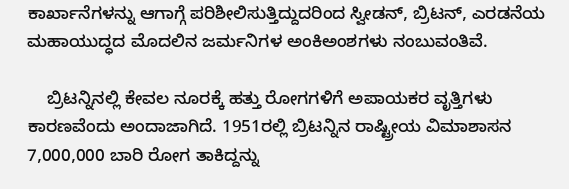ಕಾರ್ಖಾನೆಗಳನ್ನು ಆಗಾಗ್ಗೆ ಪರಿಶೀಲಿಸುತ್ತಿದ್ದುದರಿಂದ ಸ್ವೀಡನ್, ಬ್ರಿಟನ್, ಎರಡನೆಯ ಮಹಾಯುದ್ಧದ ಮೊದಲಿನ ಜರ್ಮನಿಗಳ ಅಂಕಿಅಂಶಗಳು ನಂಬುವಂತಿವೆ.

    ಬ್ರಿಟನ್ನಿನಲ್ಲಿ ಕೇವಲ ನೂರಕ್ಕೆ ಹತ್ತು ರೋಗಗಳಿಗೆ ಅಪಾಯಕರ ವೃತ್ತಿಗಳು ಕಾರಣವೆಂದು ಅಂದಾಜಾಗಿದೆ. 1951ರಲ್ಲಿ ಬ್ರಿಟನ್ನಿನ ರಾಷ್ಟ್ರೀಯ ವಿಮಾಶಾಸನ 7,000,000 ಬಾರಿ ರೋಗ ತಾಕಿದ್ದನ್ನು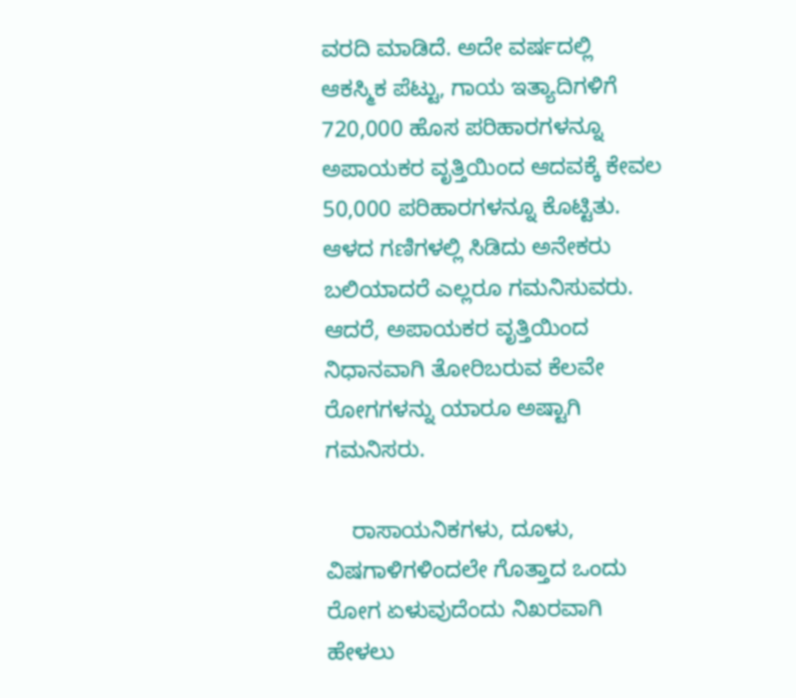ವರದಿ ಮಾಡಿದೆ. ಅದೇ ವರ್ಷದಲ್ಲಿ ಆಕಸ್ಮಿಕ ಪೆಟ್ಟು, ಗಾಯ ಇತ್ಯಾದಿಗಳಿಗೆ 720,000 ಹೊಸ ಪರಿಹಾರಗಳನ್ನೂ ಅಪಾಯಕರ ವೃತ್ತಿಯಿಂದ ಆದವಕ್ಕೆ ಕೇವಲ 50,000 ಪರಿಹಾರಗಳನ್ನೂ ಕೊಟ್ಟಿತು. ಆಳದ ಗಣಿಗಳಲ್ಲಿ ಸಿಡಿದು ಅನೇಕರು ಬಲಿಯಾದರೆ ಎಲ್ಲರೂ ಗಮನಿಸುವರು. ಆದರೆ, ಅಪಾಯಕರ ವೃತ್ತಿಯಿಂದ ನಿಧಾನವಾಗಿ ತೋರಿಬರುವ ಕೆಲವೇ ರೋಗಗಳನ್ನು ಯಾರೂ ಅಷ್ಟಾಗಿ ಗಮನಿಸರು.

    ರಾಸಾಯನಿಕಗಳು, ದೂಳು, ವಿಷಗಾಳಿಗಳಿಂದಲೇ ಗೊತ್ತಾದ ಒಂದು ರೋಗ ಏಳುವುದೆಂದು ನಿಖರವಾಗಿ ಹೇಳಲು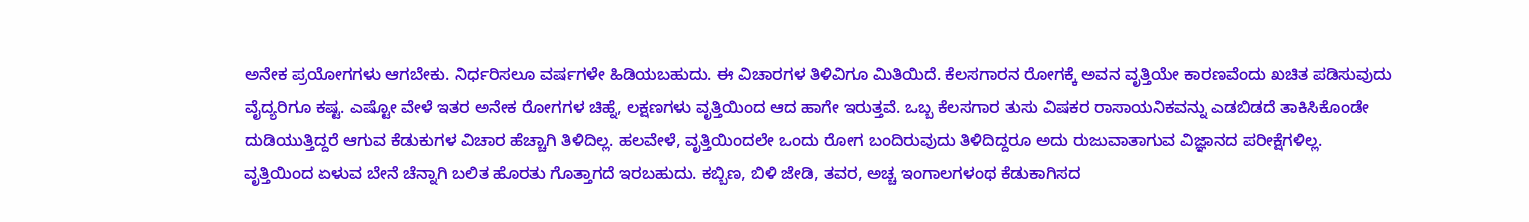ಅನೇಕ ಪ್ರಯೋಗಗಳು ಆಗಬೇಕು. ನಿರ್ಧರಿಸಲೂ ವರ್ಷಗಳೇ ಹಿಡಿಯಬಹುದು. ಈ ವಿಚಾರಗಳ ತಿಳಿವಿಗೂ ಮಿತಿಯಿದೆ. ಕೆಲಸಗಾರನ ರೋಗಕ್ಕೆ ಅವನ ವೃತ್ತಿಯೇ ಕಾರಣವೆಂದು ಖಚಿತ ಪಡಿಸುವುದು ವೈದ್ಯರಿಗೂ ಕಷ್ಟ. ಎಷ್ಟೋ ವೇಳೆ ಇತರ ಅನೇಕ ರೋಗಗಳ ಚಿಹ್ನೆ, ಲಕ್ಷಣಗಳು ವೃತ್ತಿಯಿಂದ ಆದ ಹಾಗೇ ಇರುತ್ತವೆ. ಒಬ್ಬ ಕೆಲಸಗಾರ ತುಸು ವಿಷಕರ ರಾಸಾಯನಿಕವನ್ನು ಎಡಬಿಡದೆ ತಾಕಿಸಿಕೊಂಡೇ ದುಡಿಯುತ್ತಿದ್ದರೆ ಆಗುವ ಕೆಡುಕುಗಳ ವಿಚಾರ ಹೆಚ್ಚಾಗಿ ತಿಳಿದಿಲ್ಲ. ಹಲವೇಳೆ, ವೃತ್ತಿಯಿಂದಲೇ ಒಂದು ರೋಗ ಬಂದಿರುವುದು ತಿಳಿದಿದ್ದರೂ ಅದು ರುಜುವಾತಾಗುವ ವಿಜ್ಞಾನದ ಪರೀಕ್ಷೆಗಳಿಲ್ಲ. ವೃತ್ತಿಯಿಂದ ಏಳುವ ಬೇನೆ ಚೆನ್ನಾಗಿ ಬಲಿತ ಹೊರತು ಗೊತ್ತಾಗದೆ ಇರಬಹುದು. ಕಬ್ಬಿಣ, ಬಿಳಿ ಜೇಡಿ, ತವರ, ಅಚ್ಚ ಇಂಗಾಲಗಳಂಥ ಕೆಡುಕಾಗಿಸದ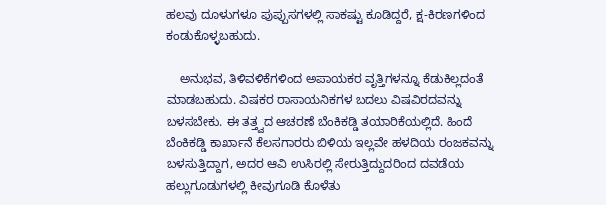ಹಲವು ದೂಳುಗಳೂ ಪುಪ್ಪುಸಗಳಲ್ಲಿ ಸಾಕಷ್ಟು ಕೂಡಿದ್ದರೆ, ಕ್ಷ-ಕಿರಣಗಳಿಂದ ಕಂಡುಕೊಳ್ಳಬಹುದು.

    ಅನುಭವ, ತಿಳಿವಳಿಕೆಗಳಿಂದ ಅಪಾಯಕರ ವೃತ್ತಿಗಳನ್ನೂ ಕೆಡುಕಿಲ್ಲದಂತೆ ಮಾಡಬಹುದು. ವಿಷಕರ ರಾಸಾಯನಿಕಗಳ ಬದಲು ವಿಷವಿರದವನ್ನು ಬಳಸಬೇಕು. ಈ ತತ್ತ್ವದ ಆಚರಣೆ ಬೆಂಕಿಕಡ್ಡಿ ತಯಾರಿಕೆಯಲ್ಲಿದೆ. ಹಿಂದೆ ಬೆಂಕಿಕಡ್ಡಿ ಕಾರ್ಖಾನೆ ಕೆಲಸಗಾರರು ಬಿಳಿಯ ಇಲ್ಲವೇ ಹಳದಿಯ ರಂಜಕವನ್ನು ಬಳಸುತ್ತಿದ್ದಾಗ, ಅದರ ಆವಿ ಉಸಿರಲ್ಲಿ ಸೇರುತ್ತಿದ್ದುದರಿಂದ ದವಡೆಯ ಹಲ್ಲುಗೂಡುಗಳಲ್ಲಿ ಕೀವುಗೂಡಿ ಕೊಳೆತು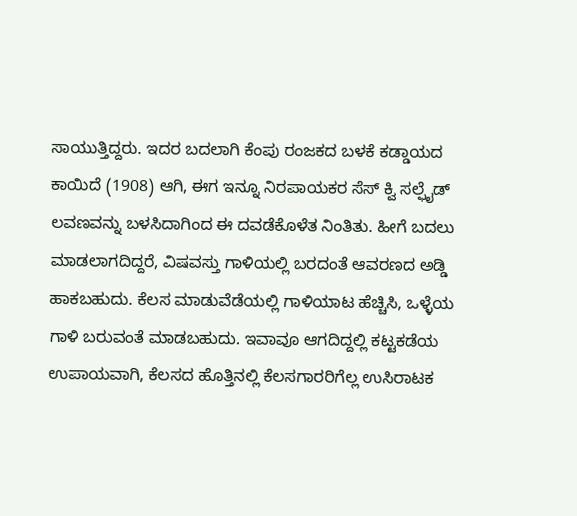ಸಾಯುತ್ತಿದ್ದರು. ಇದರ ಬದಲಾಗಿ ಕೆಂಪು ರಂಜಕದ ಬಳಕೆ ಕಡ್ಡಾಯದ ಕಾಯಿದೆ (1908) ಆಗಿ, ಈಗ ಇನ್ನೂ ನಿರಪಾಯಕರ ಸೆಸ್ ಕ್ವಿ ಸಲ್ಫೈಡ್ ಲವಣವನ್ನು ಬಳಸಿದಾಗಿಂದ ಈ ದವಡೆಕೊಳೆತ ನಿಂತಿತು. ಹೀಗೆ ಬದಲು ಮಾಡಲಾಗದಿದ್ದರೆ, ವಿಷವಸ್ತು ಗಾಳಿಯಲ್ಲಿ ಬರದಂತೆ ಆವರಣದ ಅಡ್ಡಿ ಹಾಕಬಹುದು. ಕೆಲಸ ಮಾಡುವೆಡೆಯಲ್ಲಿ ಗಾಳಿಯಾಟ ಹೆಚ್ಚಿಸಿ, ಒಳ್ಳೆಯ ಗಾಳಿ ಬರುವಂತೆ ಮಾಡಬಹುದು. ಇವಾವೂ ಆಗದಿದ್ದಲ್ಲಿ ಕಟ್ಟಕಡೆಯ ಉಪಾಯವಾಗಿ, ಕೆಲಸದ ಹೊತ್ತಿನಲ್ಲಿ ಕೆಲಸಗಾರರಿಗೆಲ್ಲ ಉಸಿರಾಟಕ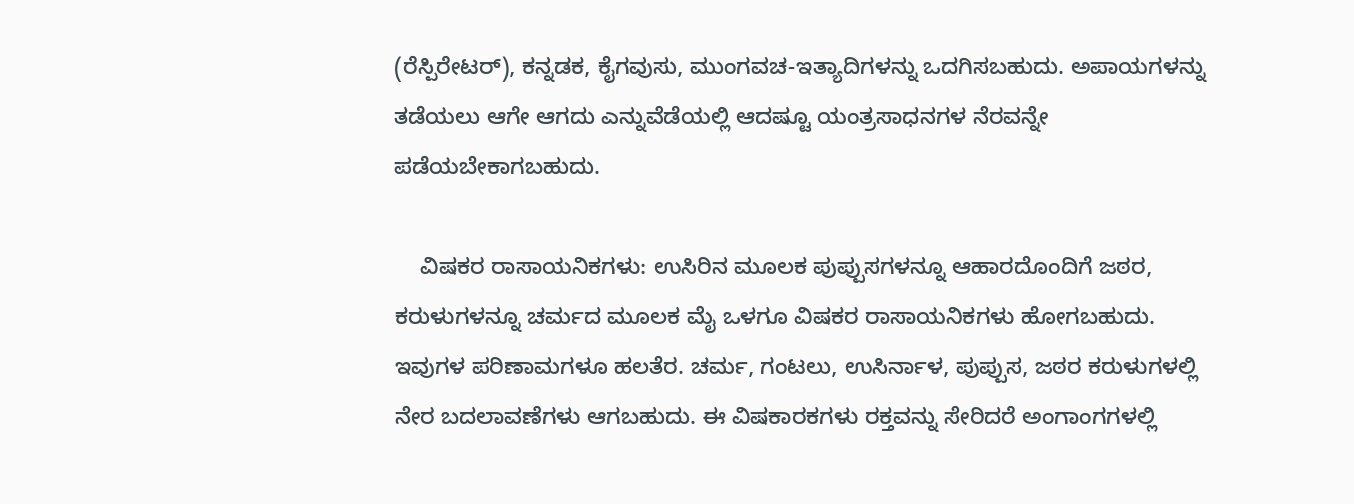(ರೆಸ್ಪಿರೇಟರ್), ಕನ್ನಡಕ, ಕೈಗವುಸು, ಮುಂಗವಚ-ಇತ್ಯಾದಿಗಳನ್ನು ಒದಗಿಸಬಹುದು. ಅಪಾಯಗಳನ್ನು ತಡೆಯಲು ಆಗೇ ಆಗದು ಎನ್ನುವೆಡೆಯಲ್ಲಿ ಆದಷ್ಟೂ ಯಂತ್ರಸಾಧನಗಳ ನೆರವನ್ನೇ ಪಡೆಯಬೇಕಾಗಬಹುದು.

    ವಿಷಕರ ರಾಸಾಯನಿಕಗಳು: ಉಸಿರಿನ ಮೂಲಕ ಪುಪ್ಪುಸಗಳನ್ನೂ ಆಹಾರದೊಂದಿಗೆ ಜಠರ, ಕರುಳುಗಳನ್ನೂ ಚರ್ಮದ ಮೂಲಕ ಮೈ ಒಳಗೂ ವಿಷಕರ ರಾಸಾಯನಿಕಗಳು ಹೋಗಬಹುದು. ಇವುಗಳ ಪರಿಣಾಮಗಳೂ ಹಲತೆರ. ಚರ್ಮ, ಗಂಟಲು, ಉಸಿರ್ನಾಳ, ಪುಪ್ಪುಸ, ಜಠರ ಕರುಳುಗಳಲ್ಲಿ ನೇರ ಬದಲಾವಣೆಗಳು ಆಗಬಹುದು. ಈ ವಿಷಕಾರಕಗಳು ರಕ್ತವನ್ನು ಸೇರಿದರೆ ಅಂಗಾಂಗಗಳಲ್ಲಿ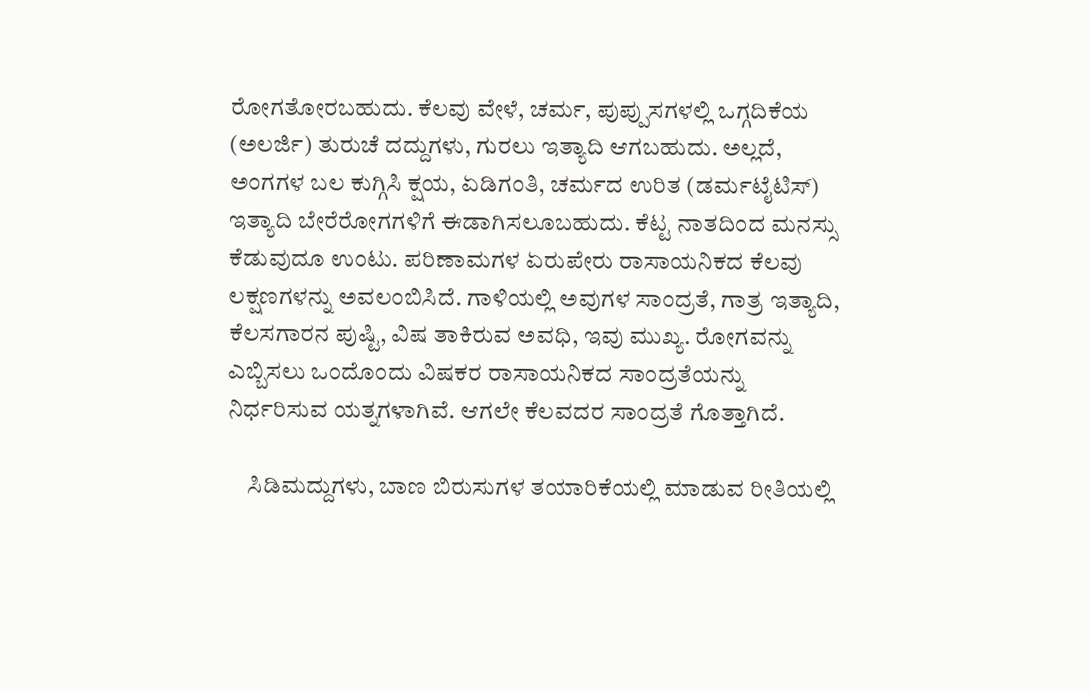ರೋಗತೋರಬಹುದು. ಕೆಲವು ವೇಳೆ, ಚರ್ಮ, ಪುಪ್ಪುಸಗಳಲ್ಲಿ ಒಗ್ಗದಿಕೆಯ (ಅಲರ್ಜಿ) ತುರುಚೆ ದದ್ದುಗಳು, ಗುರಲು ಇತ್ಯಾದಿ ಆಗಬಹುದು. ಅಲ್ಲದೆ, ಅಂಗಗಳ ಬಲ ಕುಗ್ಗಿಸಿ ಕ್ಷಯ, ಏಡಿಗಂತಿ, ಚರ್ಮದ ಉರಿತ (ಡರ್ಮಟೈಟಿಸ್) ಇತ್ಯಾದಿ ಬೇರೆರೋಗಗಳಿಗೆ ಈಡಾಗಿಸಲೂಬಹುದು. ಕೆಟ್ಟ ನಾತದಿಂದ ಮನಸ್ಸು ಕೆಡುವುದೂ ಉಂಟು. ಪರಿಣಾಮಗಳ ಏರುಪೇರು ರಾಸಾಯನಿಕದ ಕೆಲವು ಲಕ್ಷಣಗಳನ್ನು ಅವಲಂಬಿಸಿದೆ. ಗಾಳಿಯಲ್ಲಿ ಅವುಗಳ ಸಾಂದ್ರತೆ, ಗಾತ್ರ ಇತ್ಯಾದಿ, ಕೆಲಸಗಾರನ ಪುಷ್ಟಿ, ವಿಷ ತಾಕಿರುವ ಅವಧಿ, ಇವು ಮುಖ್ಯ. ರೋಗವನ್ನು ಎಬ್ಬಿಸಲು ಒಂದೊಂದು ವಿಷಕರ ರಾಸಾಯನಿಕದ ಸಾಂದ್ರತೆಯನ್ನು ನಿರ್ಧರಿಸುವ ಯತ್ನಗಳಾಗಿವೆ. ಆಗಲೇ ಕೆಲವದರ ಸಾಂದ್ರತೆ ಗೊತ್ತಾಗಿದೆ.

    ಸಿಡಿಮದ್ದುಗಳು, ಬಾಣ ಬಿರುಸುಗಳ ತಯಾರಿಕೆಯಲ್ಲಿ ಮಾಡುವ ರೀತಿಯಲ್ಲಿ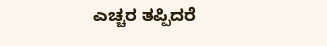ಎಚ್ಚರ ತಪ್ಪಿದರೆ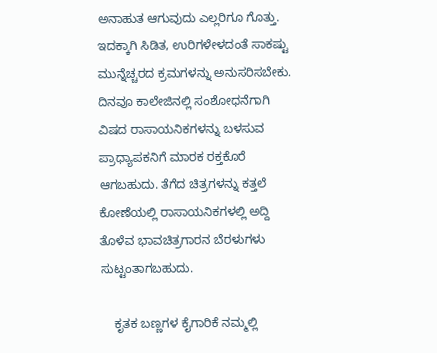ಅನಾಹುತ ಆಗುವುದು ಎಲ್ಲರಿಗೂ ಗೊತ್ತು. ಇದಕ್ಕಾಗಿ ಸಿಡಿತ, ಉರಿಗಳೇಳದಂತೆ ಸಾಕಷ್ಟು ಮುನ್ನೆಚ್ಚರದ ಕ್ರಮಗಳನ್ನು ಅನುಸರಿಸಬೇಕು. ದಿನವೂ ಕಾಲೇಜಿನಲ್ಲಿ ಸಂಶೋಧನೆಗಾಗಿ ವಿಷದ ರಾಸಾಯನಿಕಗಳನ್ನು ಬಳಸುವ ಪ್ರಾಧ್ಯಾಪಕನಿಗೆ ಮಾರಕ ರಕ್ತಕೊರೆ ಆಗಬಹುದು. ತೆಗೆದ ಚಿತ್ರಗಳನ್ನು ಕತ್ತಲೆ ಕೋಣೆಯಲ್ಲಿ ರಾಸಾಯನಿಕಗಳಲ್ಲಿ ಅದ್ದಿ ತೊಳೆವ ಭಾವಚಿತ್ರಗಾರನ ಬೆರಳುಗಳು ಸುಟ್ಟಂತಾಗಬಹುದು.

    ಕೃತಕ ಬಣ್ಣಗಳ ಕೈಗಾರಿಕೆ ನಮ್ಮಲ್ಲಿ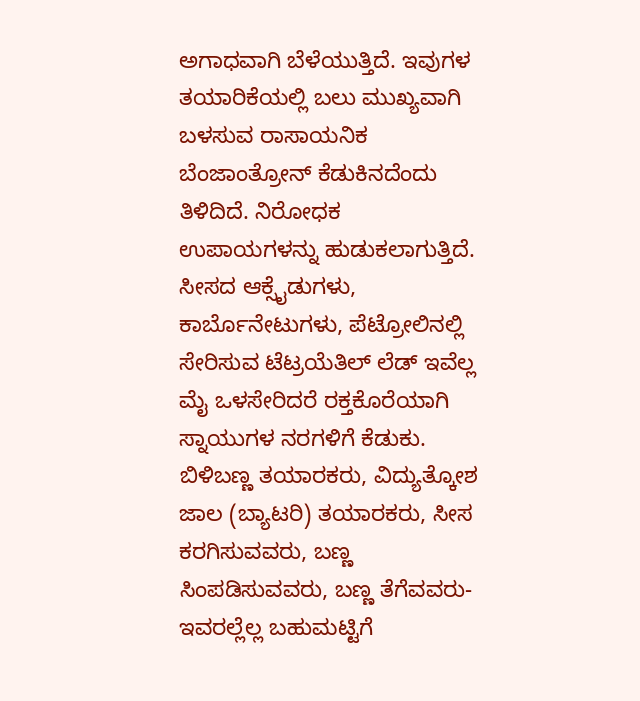ಅಗಾಧವಾಗಿ ಬೆಳೆಯುತ್ತಿದೆ. ಇವುಗಳ ತಯಾರಿಕೆಯಲ್ಲಿ ಬಲು ಮುಖ್ಯವಾಗಿ ಬಳಸುವ ರಾಸಾಯನಿಕ ಬೆಂಜಾಂತ್ರೋನ್ ಕೆಡುಕಿನದೆಂದು ತಿಳಿದಿದೆ. ನಿರೋಧಕ ಉಪಾಯಗಳನ್ನು ಹುಡುಕಲಾಗುತ್ತಿದೆ. ಸೀಸದ ಆಕ್ಸೈಡುಗಳು, ಕಾರ್ಬೊನೇಟುಗಳು, ಪೆಟ್ರೋಲಿನಲ್ಲಿ ಸೇರಿಸುವ ಟೆಟ್ರಯೆತಿಲ್ ಲೆಡ್ ಇವೆಲ್ಲ ಮೈ ಒಳಸೇರಿದರೆ ರಕ್ತಕೊರೆಯಾಗಿ ಸ್ನಾಯುಗಳ ನರಗಳಿಗೆ ಕೆಡುಕು. ಬಿಳಿಬಣ್ಣ ತಯಾರಕರು, ವಿದ್ಯುತ್ಕೋಶ ಜಾಲ (ಬ್ಯಾಟರಿ) ತಯಾರಕರು, ಸೀಸ ಕರಗಿಸುವವರು, ಬಣ್ಣ ಸಿಂಪಡಿಸುವವರು, ಬಣ್ಣ ತೆಗೆವವರು-ಇವರಲ್ಲೆಲ್ಲ ಬಹುಮಟ್ಟಿಗೆ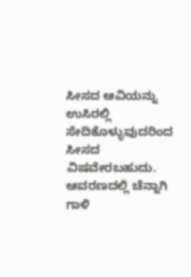ಸೀಸದ ಆವಿಯನ್ನು ಉಸಿರಲ್ಲಿ ಸೇದಿಕೊಳ್ಳುವುದರಿಂದ ಸೀಸದ ವಿಷವೇರಬಹುದು. ಆವರಣದಲ್ಲಿ ಚೆನ್ನಾಗಿ ಗಾಳಿ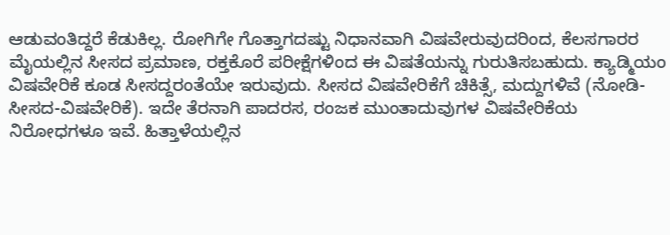ಆಡುವಂತಿದ್ದರೆ ಕೆಡುಕಿಲ್ಲ. ರೋಗಿಗೇ ಗೊತ್ತಾಗದಷ್ಟು ನಿಧಾನವಾಗಿ ವಿಷವೇರುವುದರಿಂದ, ಕೆಲಸಗಾರರ ಮೈಯಲ್ಲಿನ ಸೀಸದ ಪ್ರಮಾಣ, ರಕ್ತಕೊರೆ ಪರೀಕ್ಷೆಗಳಿಂದ ಈ ವಿಷತೆಯನ್ನು ಗುರುತಿಸಬಹುದು. ಕ್ಯಾಡ್ಮಿಯಂ ವಿಷವೇರಿಕೆ ಕೂಡ ಸೀಸದ್ದರಂತೆಯೇ ಇರುವುದು. ಸೀಸದ ವಿಷವೇರಿಕೆಗೆ ಚಿಕಿತ್ಸೆ, ಮದ್ದುಗಳಿವೆ (ನೋಡಿ- ಸೀಸದ-ವಿಷವೇರಿಕೆ). ಇದೇ ತೆರನಾಗಿ ಪಾದರಸ, ರಂಜಕ ಮುಂತಾದುವುಗಳ ವಿಷವೇರಿಕೆಯ ನಿರೋಧಗಳೂ ಇವೆ. ಹಿತ್ತಾಳೆಯಲ್ಲಿನ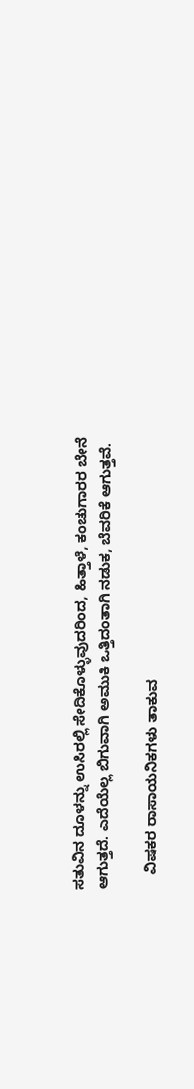ಸತುವಿನ ದೂಳನ್ನು ಉಸಿರಲ್ಲಿ ಸೇದಿಕೊಳ್ಳುವುದರಿಂದ, ಹಿತ್ತಾಳೆ, ಕಂಚುಗಾರರ ಬೇನೆ ಆಗುತ್ತದೆ. ಎದೆಯೆಲ್ಲ ಬಿಗುವಾಗಿ ಅಮುಕಿ ಒತ್ತಿದಂತಾಗಿ ನಡುಕ, ಬೆವರಿಕೆ ಆಗುತ್ತವೆ.

    ವಿಷಕರ ರಾಸಾಯನಿಕಗಳು ತಾಕುವ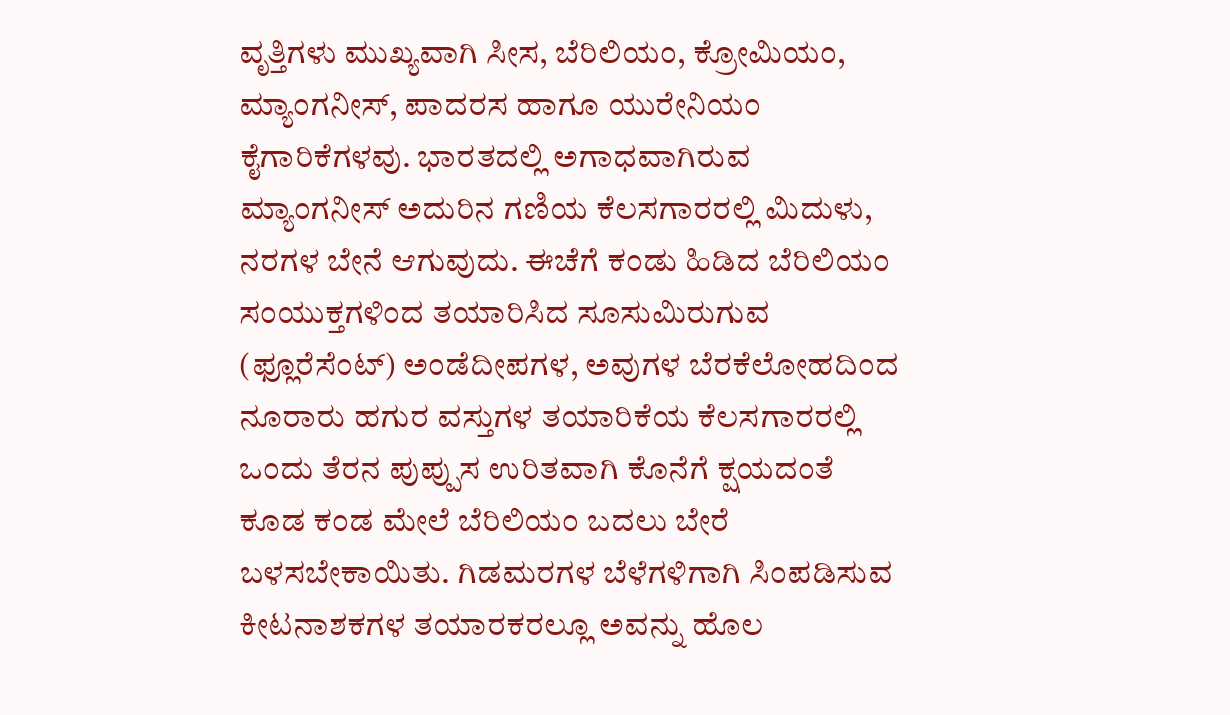ವೃತ್ತಿಗಳು ಮುಖ್ಯವಾಗಿ ಸೀಸ, ಬೆರಿಲಿಯಂ, ಕ್ರೋಮಿಯಂ, ಮ್ಯಾಂಗನೀಸ್, ಪಾದರಸ ಹಾಗೂ ಯುರೇನಿಯಂ ಕೈಗಾರಿಕೆಗಳವು. ಭಾರತದಲ್ಲಿ ಅಗಾಧವಾಗಿರುವ ಮ್ಯಾಂಗನೀಸ್ ಅದುರಿನ ಗಣಿಯ ಕೆಲಸಗಾರರಲ್ಲಿ ಮಿದುಳು, ನರಗಳ ಬೇನೆ ಆಗುವುದು. ಈಚೆಗೆ ಕಂಡು ಹಿಡಿದ ಬೆರಿಲಿಯಂ ಸಂಯುಕ್ತಗಳಿಂದ ತಯಾರಿಸಿದ ಸೂಸುಮಿರುಗುವ (ಫ್ಲೂರೆಸೆಂಟ್) ಅಂಡೆದೀಪಗಳ, ಅವುಗಳ ಬೆರಕೆಲೋಹದಿಂದ ನೂರಾರು ಹಗುರ ವಸ್ತುಗಳ ತಯಾರಿಕೆಯ ಕೆಲಸಗಾರರಲ್ಲಿ ಒಂದು ತೆರನ ಪುಪ್ಪುಸ ಉರಿತವಾಗಿ ಕೊನೆಗೆ ಕ್ಷಯದಂತೆ ಕೂಡ ಕಂಡ ಮೇಲೆ ಬೆರಿಲಿಯಂ ಬದಲು ಬೇರೆ ಬಳಸಬೇಕಾಯಿತು. ಗಿಡಮರಗಳ ಬೆಳೆಗಳಿಗಾಗಿ ಸಿಂಪಡಿಸುವ ಕೀಟನಾಶಕಗಳ ತಯಾರಕರಲ್ಲೂ ಅವನ್ನು ಹೊಲ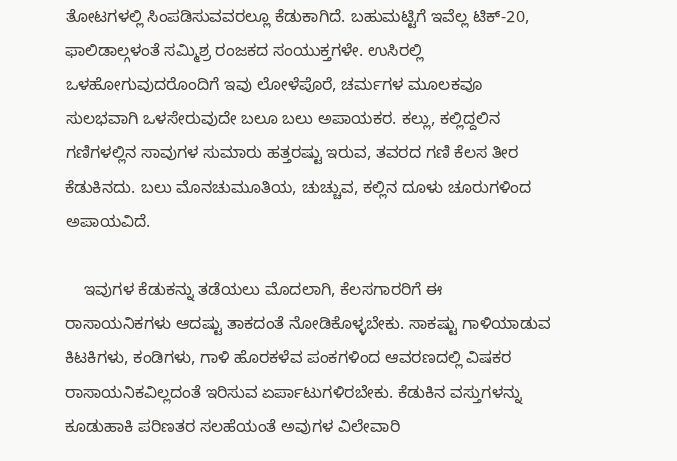ತೋಟಗಳಲ್ಲಿ ಸಿಂಪಡಿಸುವವರಲ್ಲೂ ಕೆಡುಕಾಗಿದೆ. ಬಹುಮಟ್ಟಿಗೆ ಇವೆಲ್ಲ ಟಿಕ್-20, ಫಾಲಿಡಾಲ್ಗಳಂತೆ ಸಮ್ಮಿಶ್ರ ರಂಜಕದ ಸಂಯುಕ್ತಗಳೇ. ಉಸಿರಲ್ಲಿ ಒಳಹೋಗುವುದರೊಂದಿಗೆ ಇವು ಲೋಳೆಪೊರೆ, ಚರ್ಮಗಳ ಮೂಲಕವೂ ಸುಲಭವಾಗಿ ಒಳಸೇರುವುದೇ ಬಲೂ ಬಲು ಅಪಾಯಕರ. ಕಲ್ಲು, ಕಲ್ಲಿದ್ದಲಿನ ಗಣಿಗಳಲ್ಲಿನ ಸಾವುಗಳ ಸುಮಾರು ಹತ್ತರಷ್ಟು ಇರುವ, ತವರದ ಗಣಿ ಕೆಲಸ ತೀರ ಕೆಡುಕಿನದು. ಬಲು ಮೊನಚುಮೂತಿಯ, ಚುಚ್ಚುವ, ಕಲ್ಲಿನ ದೂಳು ಚೂರುಗಳಿಂದ ಅಪಾಯವಿದೆ.

    ಇವುಗಳ ಕೆಡುಕನ್ನು ತಡೆಯಲು ಮೊದಲಾಗಿ, ಕೆಲಸಗಾರರಿಗೆ ಈ ರಾಸಾಯನಿಕಗಳು ಆದಷ್ಟು ತಾಕದಂತೆ ನೋಡಿಕೊಳ್ಳಬೇಕು. ಸಾಕಷ್ಟು ಗಾಳಿಯಾಡುವ ಕಿಟಕಿಗಳು, ಕಂಡಿಗಳು, ಗಾಳಿ ಹೊರಕಳೆವ ಪಂಕಗಳಿಂದ ಆವರಣದಲ್ಲಿ ವಿಷಕರ ರಾಸಾಯನಿಕವಿಲ್ಲದಂತೆ ಇರಿಸುವ ಏರ್ಪಾಟುಗಳಿರಬೇಕು. ಕೆಡುಕಿನ ವಸ್ತುಗಳನ್ನು ಕೂಡುಹಾಕಿ ಪರಿಣತರ ಸಲಹೆಯಂತೆ ಅವುಗಳ ವಿಲೇವಾರಿ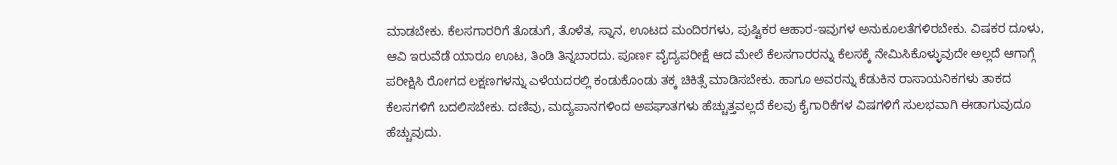ಮಾಡಬೇಕು. ಕೆಲಸಗಾರರಿಗೆ ತೊಡುಗೆ, ತೊಳೆತ, ಸ್ನಾನ, ಊಟದ ಮಂದಿರಗಳು, ಪುಷ್ಟಿಕರ ಆಹಾರ-ಇವುಗಳ ಅನುಕೂಲತೆಗಳಿರಬೇಕು. ವಿಷಕರ ದೂಳು, ಆವಿ ಇರುವೆಡೆ ಯಾರೂ ಊಟ, ತಿಂಡಿ ತಿನ್ನಬಾರದು. ಪೂರ್ಣ ವೈದ್ಯಪರೀಕ್ಷೆ ಆದ ಮೇಲೆ ಕೆಲಸಗಾರರನ್ನು ಕೆಲಸಕ್ಕೆ ನೇಮಿಸಿಕೊಳ್ಳುವುದೇ ಅಲ್ಲದೆ ಆಗಾಗ್ಗೆ ಪರೀಕ್ಷಿಸಿ ರೋಗದ ಲಕ್ಷಣಗಳನ್ನು ಎಳೆಯದರಲ್ಲಿ ಕಂಡುಕೊಂಡು ತಕ್ಕ ಚಿಕಿತ್ಸೆ ಮಾಡಿಸಬೇಕು. ಹಾಗೂ ಅವರನ್ನು ಕೆಡುಕಿನ ರಾಸಾಯನಿಕಗಳು ತಾಕದ ಕೆಲಸಗಳಿಗೆ ಬದಲಿಸಬೇಕು. ದಣಿವು, ಮದ್ಯಪಾನಗಳಿಂದ ಅಪಘಾತಗಳು ಹೆಚ್ಚುತ್ತವಲ್ಲದೆ ಕೆಲವು ಕೈಗಾರಿಕೆಗಳ ವಿಷಗಳಿಗೆ ಸುಲಭವಾಗಿ ಈಡಾಗುವುದೂ ಹೆಚ್ಚುವುದು.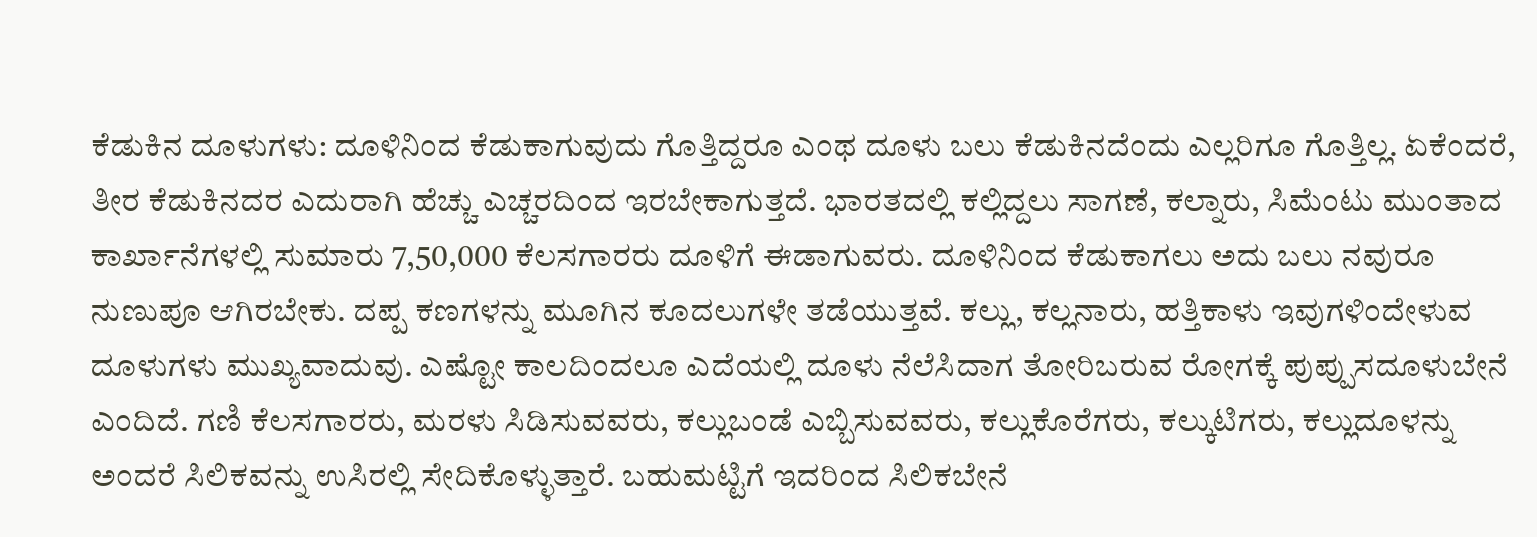ಕೆಡುಕಿನ ದೂಳುಗಳು: ದೂಳಿನಿಂದ ಕೆಡುಕಾಗುವುದು ಗೊತ್ತಿದ್ದರೂ ಎಂಥ ದೂಳು ಬಲು ಕೆಡುಕಿನದೆಂದು ಎಲ್ಲರಿಗೂ ಗೊತ್ತಿಲ್ಲ. ಏಕೆಂದರೆ, ತೀರ ಕೆಡುಕಿನದರ ಎದುರಾಗಿ ಹೆಚ್ಚು ಎಚ್ಚರದಿಂದ ಇರಬೇಕಾಗುತ್ತದೆ. ಭಾರತದಲ್ಲಿ ಕಲ್ಲಿದ್ದಲು ಸಾಗಣೆ, ಕಲ್ನಾರು, ಸಿಮೆಂಟು ಮುಂತಾದ ಕಾರ್ಖಾನೆಗಳಲ್ಲಿ ಸುಮಾರು 7,50,000 ಕೆಲಸಗಾರರು ದೂಳಿಗೆ ಈಡಾಗುವರು. ದೂಳಿನಿಂದ ಕೆಡುಕಾಗಲು ಅದು ಬಲು ನವುರೂ ನುಣುಪೂ ಆಗಿರಬೇಕು. ದಪ್ಪ ಕಣಗಳನ್ನು ಮೂಗಿನ ಕೂದಲುಗಳೇ ತಡೆಯುತ್ತವೆ. ಕಲ್ಲು, ಕಲ್ಲನಾರು, ಹತ್ತಿಕಾಳು ಇವುಗಳಿಂದೇಳುವ ದೂಳುಗಳು ಮುಖ್ಯವಾದುವು. ಎಷ್ಟೋ ಕಾಲದಿಂದಲೂ ಎದೆಯಲ್ಲಿ ದೂಳು ನೆಲೆಸಿದಾಗ ತೋರಿಬರುವ ರೋಗಕ್ಕೆ ಪುಪ್ಪುಸದೂಳುಬೇನೆ ಎಂದಿದೆ. ಗಣಿ ಕೆಲಸಗಾರರು, ಮರಳು ಸಿಡಿಸುವವರು, ಕಲ್ಲುಬಂಡೆ ಎಬ್ಬಿಸುವವರು, ಕಲ್ಲುಕೊರೆಗರು, ಕಲ್ಕುಟಿಗರು, ಕಲ್ಲುದೂಳನ್ನು ಅಂದರೆ ಸಿಲಿಕವನ್ನು ಉಸಿರಲ್ಲಿ ಸೇದಿಕೊಳ್ಳುತ್ತಾರೆ. ಬಹುಮಟ್ಟಿಗೆ ಇದರಿಂದ ಸಿಲಿಕಬೇನೆ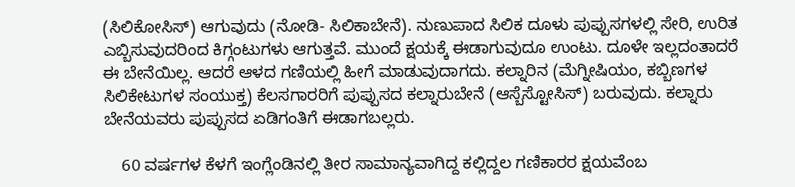(ಸಿಲಿಕೋಸಿಸ್) ಆಗುವುದು (ನೋಡಿ- ಸಿಲಿಕಾಬೇನೆ). ನುಣುಪಾದ ಸಿಲಿಕ ದೂಳು ಪುಪ್ಪುಸಗಳಲ್ಲಿ ಸೇರಿ, ಉರಿತ ಎಬ್ಬಿಸುವುದರಿಂದ ಕಿಗ್ಗಂಟುಗಳು ಆಗುತ್ತವೆ. ಮುಂದೆ ಕ್ಷಯಕ್ಕೆ ಈಡಾಗುವುದೂ ಉಂಟು. ದೂಳೇ ಇಲ್ಲದಂತಾದರೆ ಈ ಬೇನೆಯಿಲ್ಲ. ಆದರೆ ಆಳದ ಗಣಿಯಲ್ಲಿ ಹೀಗೆ ಮಾಡುವುದಾಗದು. ಕಲ್ನಾರಿನ (ಮೆಗ್ನೀಷಿಯಂ, ಕಬ್ಬಿಣಗಳ ಸಿಲಿಕೇಟುಗಳ ಸಂಯುಕ್ತ) ಕೆಲಸಗಾರರಿಗೆ ಪುಪ್ಪುಸದ ಕಲ್ನಾರುಬೇನೆ (ಆಸ್ಬೆಸ್ಟೋಸಿಸ್) ಬರುವುದು. ಕಲ್ನಾರು ಬೇನೆಯವರು ಪುಪ್ಪುಸದ ಏಡಿಗಂತಿಗೆ ಈಡಾಗಬಲ್ಲರು.

    60 ವರ್ಷಗಳ ಕೆಳಗೆ ಇಂಗ್ಲೆಂಡಿನಲ್ಲಿ ತೀರ ಸಾಮಾನ್ಯವಾಗಿದ್ದ ಕಲ್ಲಿದ್ದಲ ಗಣಿಕಾರರ ಕ್ಷಯವೆಂಬ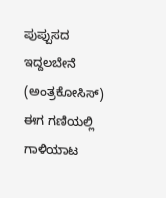ಪುಪ್ಪುಸದ ಇದ್ದಲಬೇನೆ (ಅಂತ್ರಕೋಸಿಸ್) ಈಗ ಗಣಿಯಲ್ಲಿ ಗಾಳಿಯಾಟ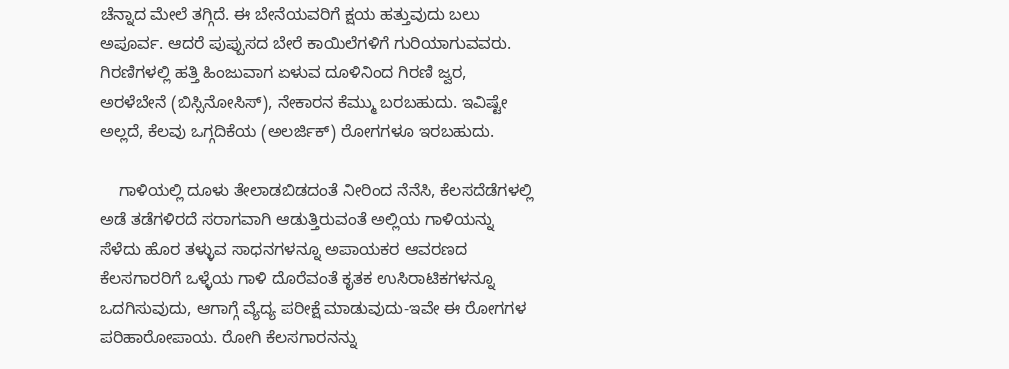ಚೆನ್ನಾದ ಮೇಲೆ ತಗ್ಗಿದೆ. ಈ ಬೇನೆಯವರಿಗೆ ಕ್ಷಯ ಹತ್ತುವುದು ಬಲು ಅಪೂರ್ವ. ಆದರೆ ಪುಪ್ಪುಸದ ಬೇರೆ ಕಾಯಿಲೆಗಳಿಗೆ ಗುರಿಯಾಗುವವರು. ಗಿರಣಿಗಳಲ್ಲಿ ಹತ್ತಿ ಹಿಂಜುವಾಗ ಏಳುವ ದೂಳಿನಿಂದ ಗಿರಣಿ ಜ್ವರ, ಅರಳೆಬೇನೆ (ಬಿಸ್ಸಿನೋಸಿಸ್), ನೇಕಾರನ ಕೆಮ್ಮು ಬರಬಹುದು. ಇವಿಷ್ಟೇ ಅಲ್ಲದೆ, ಕೆಲವು ಒಗ್ಗದಿಕೆಯ (ಅಲರ್ಜಿಕ್) ರೋಗಗಳೂ ಇರಬಹುದು.

    ಗಾಳಿಯಲ್ಲಿ ದೂಳು ತೇಲಾಡಬಿಡದಂತೆ ನೀರಿಂದ ನೆನೆಸಿ, ಕೆಲಸದೆಡೆಗಳಲ್ಲಿ ಅಡೆ ತಡೆಗಳಿರದೆ ಸರಾಗವಾಗಿ ಆಡುತ್ತಿರುವಂತೆ ಅಲ್ಲಿಯ ಗಾಳಿಯನ್ನು ಸೆಳೆದು ಹೊರ ತಳ್ಳುವ ಸಾಧನಗಳನ್ನೂ ಅಪಾಯಕರ ಆವರಣದ ಕೆಲಸಗಾರರಿಗೆ ಒಳ್ಳೆಯ ಗಾಳಿ ದೊರೆವಂತೆ ಕೃತಕ ಉಸಿರಾಟಿಕಗಳನ್ನೂ ಒದಗಿಸುವುದು, ಆಗಾಗ್ಗೆ ವ್ಯೆದ್ಯ ಪರೀಕ್ಷೆ ಮಾಡುವುದು-ಇವೇ ಈ ರೋಗಗಳ ಪರಿಹಾರೋಪಾಯ. ರೋಗಿ ಕೆಲಸಗಾರನನ್ನು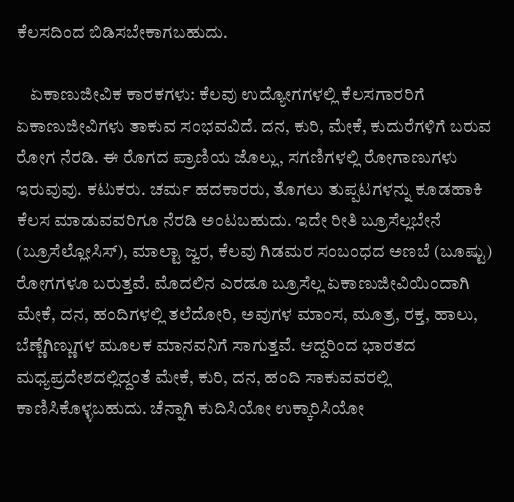ಕೆಲಸದಿಂದ ಬಿಡಿಸಬೇಕಾಗಬಹುದು.

    ಏಕಾಣುಜೀವಿಕ ಕಾರಕಗಳು: ಕೆಲವು ಉದ್ಯೋಗಗಳಲ್ಲಿ ಕೆಲಸಗಾರರಿಗೆ ಏಕಾಣುಜೀವಿಗಳು ತಾಕುವ ಸಂಭವವಿದೆ. ದನ, ಕುರಿ, ಮೇಕೆ, ಕುದುರೆಗಳಿಗೆ ಬರುವ ರೋಗ ನೆರಡಿ. ಈ ರೊಗದ ಪ್ರಾಣಿಯ ಜೊಲ್ಲು, ಸಗಣಿಗಳಲ್ಲಿ ರೋಗಾಣುಗಳು ಇರುವುವು. ಕಟುಕರು. ಚರ್ಮ ಹದಕಾರರು, ತೊಗಲು ತುಪ್ಪಟಗಳನ್ನು ಕೂಡಹಾಕಿ ಕೆಲಸ ಮಾಡುವವರಿಗೂ ನೆರಡಿ ಅಂಟಬಹುದು. ಇದೇ ರೀತಿ ಬ್ರೂಸೆಲ್ಲಬೇನೆ (ಬ್ರೂಸೆಲ್ಲೋಸಿಸ್), ಮಾಲ್ಟಾ ಜ್ವರ, ಕೆಲವು ಗಿಡಮರ ಸಂಬಂಧದ ಅಣಬೆ (ಬೂಷ್ಟು) ರೋಗಗಳೂ ಬರುತ್ತವೆ. ಮೊದಲಿನ ಎರಡೂ ಬ್ರೂಸೆಲ್ಲ ಏಕಾಣುಜೀವಿಯಿಂದಾಗಿ ಮೇಕೆ, ದನ, ಹಂದಿಗಳಲ್ಲಿ ತಲೆದೋರಿ, ಅವುಗಳ ಮಾಂಸ, ಮೂತ್ರ, ರಕ್ತ, ಹಾಲು, ಬೆಣ್ಣೆಗಿಣ್ಣುಗಳ ಮೂಲಕ ಮಾನವನಿಗೆ ಸಾಗುತ್ತವೆ. ಆದ್ದರಿಂದ ಭಾರತದ ಮಧ್ಯಪ್ರದೇಶದಲ್ಲಿದ್ದಂತೆ ಮೇಕೆ, ಕುರಿ, ದನ, ಹಂದಿ ಸಾಕುವವರಲ್ಲಿ ಕಾಣಿಸಿಕೊಳ್ಳಬಹುದು. ಚೆನ್ನಾಗಿ ಕುದಿಸಿಯೋ ಉಕ್ಕಾರಿಸಿಯೋ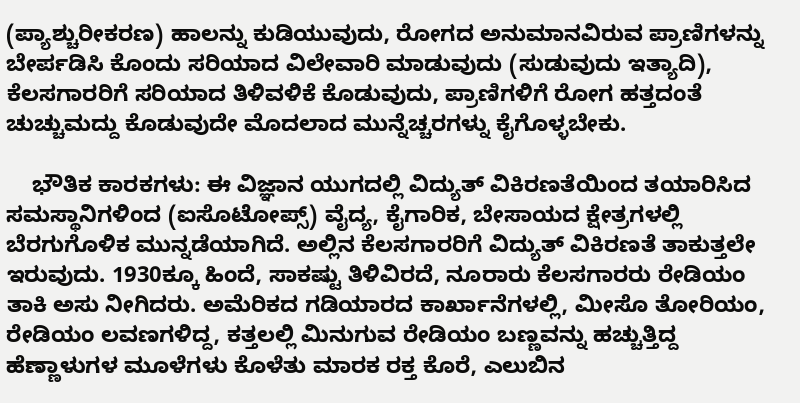(ಪ್ಯಾಶ್ಚುರೀಕರಣ) ಹಾಲನ್ನು ಕುಡಿಯುವುದು, ರೋಗದ ಅನುಮಾನವಿರುವ ಪ್ರಾಣಿಗಳನ್ನು ಬೇರ್ಪಡಿಸಿ ಕೊಂದು ಸರಿಯಾದ ವಿಲೇವಾರಿ ಮಾಡುವುದು (ಸುಡುವುದು ಇತ್ಯಾದಿ), ಕೆಲಸಗಾರರಿಗೆ ಸರಿಯಾದ ತಿಳಿವಳಿಕೆ ಕೊಡುವುದು, ಪ್ರಾಣಿಗಳಿಗೆ ರೋಗ ಹತ್ತದಂತೆ ಚುಚ್ಚುಮದ್ದು ಕೊಡುವುದೇ ಮೊದಲಾದ ಮುನ್ನೆಚ್ಚರಗಳ್ನು ಕೈಗೊಳ್ಳಬೇಕು.

    ಭೌತಿಕ ಕಾರಕಗಳು: ಈ ವಿಜ್ಞಾನ ಯುಗದಲ್ಲಿ ವಿದ್ಯುತ್ ವಿಕಿರಣತೆಯಿಂದ ತಯಾರಿಸಿದ ಸಮಸ್ಥಾನಿಗಳಿಂದ (ಐಸೊಟೋಪ್ಸ್) ವೈದ್ಯ, ಕೈಗಾರಿಕ, ಬೇಸಾಯದ ಕ್ಷೇತ್ರಗಳಲ್ಲಿ ಬೆರಗುಗೊಳಿಕ ಮುನ್ನಡೆಯಾಗಿದೆ. ಅಲ್ಲಿನ ಕೆಲಸಗಾರರಿಗೆ ವಿದ್ಯುತ್ ವಿಕಿರಣತೆ ತಾಕುತ್ತಲೇ ಇರುವುದು. 1930ಕ್ಕೂ ಹಿಂದೆ, ಸಾಕಷ್ಟು ತಿಳಿವಿರದೆ, ನೂರಾರು ಕೆಲಸಗಾರರು ರೇಡಿಯಂ ತಾಕಿ ಅಸು ನೀಗಿದರು. ಅಮೆರಿಕದ ಗಡಿಯಾರದ ಕಾರ್ಖಾನೆಗಳಲ್ಲಿ, ಮೀಸೊ ತೋರಿಯಂ, ರೇಡಿಯಂ ಲವಣಗಳಿದ್ದ, ಕತ್ತಲಲ್ಲಿ ಮಿನುಗುವ ರೇಡಿಯಂ ಬಣ್ಣವನ್ನು ಹಚ್ಚುತ್ತಿದ್ದ ಹೆಣ್ಣಾಳುಗಳ ಮೂಳೆಗಳು ಕೊಳೆತು ಮಾರಕ ರಕ್ತ ಕೊರೆ, ಎಲುಬಿನ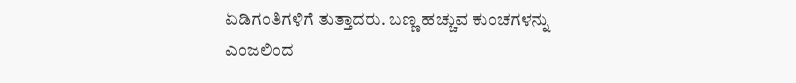ಏಡಿಗಂತಿಗಳಿಗೆ ತುತ್ತಾದರು. ಬಣ್ಣ ಹಚ್ಚುವ ಕುಂಚಗಳನ್ನು ಎಂಜಲಿಂದ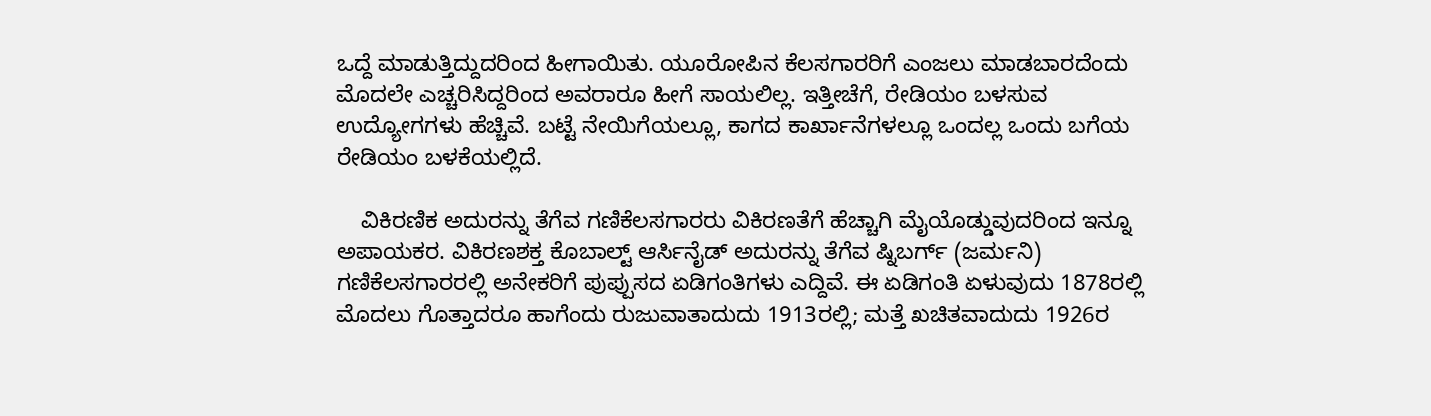ಒದ್ದೆ ಮಾಡುತ್ತಿದ್ದುದರಿಂದ ಹೀಗಾಯಿತು. ಯೂರೋಪಿನ ಕೆಲಸಗಾರರಿಗೆ ಎಂಜಲು ಮಾಡಬಾರದೆಂದು ಮೊದಲೇ ಎಚ್ಚರಿಸಿದ್ದರಿಂದ ಅವರಾರೂ ಹೀಗೆ ಸಾಯಲಿಲ್ಲ. ಇತ್ತೀಚೆಗೆ, ರೇಡಿಯಂ ಬಳಸುವ ಉದ್ಯೋಗಗಳು ಹೆಚ್ಚಿವೆ. ಬಟ್ಟೆ ನೇಯಿಗೆಯಲ್ಲೂ, ಕಾಗದ ಕಾರ್ಖಾನೆಗಳಲ್ಲೂ ಒಂದಲ್ಲ ಒಂದು ಬಗೆಯ ರೇಡಿಯಂ ಬಳಕೆಯಲ್ಲಿದೆ.

    ವಿಕಿರಣಿಕ ಅದುರನ್ನು ತೆಗೆವ ಗಣಿಕೆಲಸಗಾರರು ವಿಕಿರಣತೆಗೆ ಹೆಚ್ಚಾಗಿ ಮೈಯೊಡ್ಡುವುದರಿಂದ ಇನ್ನೂ ಅಪಾಯಕರ. ವಿಕಿರಣಶಕ್ತ ಕೊಬಾಲ್ಟ್ ಆರ್ಸಿನೈಡ್ ಅದುರನ್ನು ತೆಗೆವ ಷ್ನಿಬರ್ಗ್ (ಜರ್ಮನಿ) ಗಣಿಕೆಲಸಗಾರರಲ್ಲಿ ಅನೇಕರಿಗೆ ಪುಪ್ಪುಸದ ಏಡಿಗಂತಿಗಳು ಎದ್ದಿವೆ. ಈ ಏಡಿಗಂತಿ ಏಳುವುದು 1878ರಲ್ಲಿ ಮೊದಲು ಗೊತ್ತಾದರೂ ಹಾಗೆಂದು ರುಜುವಾತಾದುದು 1913ರಲ್ಲಿ; ಮತ್ತೆ ಖಚಿತವಾದುದು 1926ರ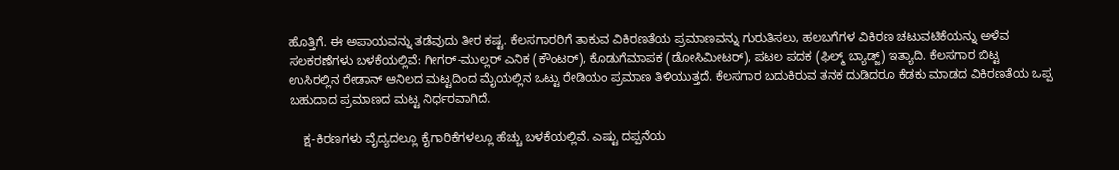ಹೊತ್ತಿಗೆ. ಈ ಅಪಾಯವನ್ನು ತಡೆವುದು ತೀರ ಕಷ್ಟ. ಕೆಲಸಗಾರರಿಗೆ ತಾಕುವ ವಿಕಿರಣತೆಯ ಪ್ರಮಾಣವನ್ನು ಗುರುತಿಸಲು, ಹಲಬಗೆಗಳ ವಿಕಿರಣ ಚಟುವಟಿಕೆಯನ್ನು ಅಳೆವ ಸಲಕರಣೆಗಳು ಬಳಕೆಯಲ್ಲಿವೆ: ಗೀಗರ್-ಮುಲ್ಲರ್ ಎನಿಕ (ಕೌಂಟರ್), ಕೊಡುಗೆಮಾಪಕ (ಡೋಸಿಮೀಟರ್), ಪಟಲ ಪದಕ (ಫಿಲ್ಮ್ ಬ್ಯಾಡ್ಜ್) ಇತ್ಯಾದಿ. ಕೆಲಸಗಾರ ಬಿಟ್ಟ ಉಸಿರಲ್ಲಿನ ರೇಡಾನ್ ಆನಿಲದ ಮಟ್ಟದಿಂದ ಮೈಯಲ್ಲಿನ ಒಟ್ಟು ರೇಡಿಯಂ ಪ್ರಮಾಣ ತಿಳಿಯುತ್ತದೆ. ಕೆಲಸಗಾರ ಬದುಕಿರುವ ತನಕ ದುಡಿದರೂ ಕೆಡಕು ಮಾಡದ ವಿಕಿರಣತೆಯ ಒಪ್ಪ ಬಹುದಾದ ಪ್ರಮಾಣದ ಮಟ್ಟ ನಿರ್ಧರವಾಗಿದೆ.

    ಕ್ಷ-ಕಿರಣಗಳು ವೈದ್ಯದಲ್ಲೂ ಕೈಗಾರಿಕೆಗಳಲ್ಲೂ ಹೆಚ್ಚು ಬಳಕೆಯಲ್ಲಿವೆ. ಎಷ್ಟು ದಪ್ಪನೆಯ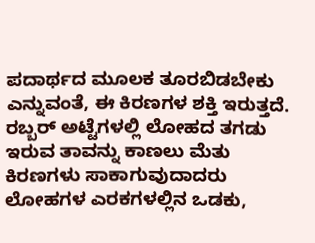ಪದಾರ್ಥದ ಮೂಲಕ ತೂರಬಿಡಬೇಕು ಎನ್ನುವಂತೆ, ಈ ಕಿರಣಗಳ ಶಕ್ತಿ ಇರುತ್ತದೆ. ರಬ್ಬರ್ ಅಟ್ಟೆಗಳಲ್ಲಿ ಲೋಹದ ತಗಡು ಇರುವ ತಾವನ್ನು ಕಾಣಲು ಮೆತು ಕಿರಣಗಳು ಸಾಕಾಗುವುದಾದರು ಲೋಹಗಳ ಎರಕಗಳಲ್ಲಿನ ಒಡಕು,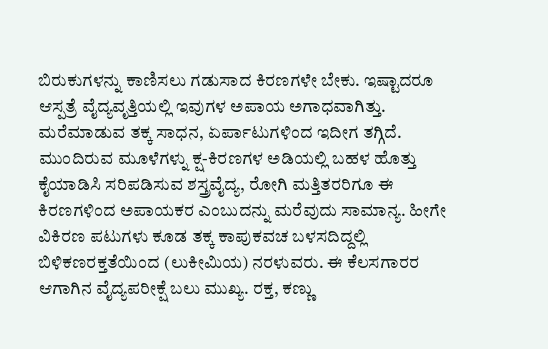ಬಿರುಕುಗಳನ್ನು ಕಾಣಿಸಲು ಗಡುಸಾದ ಕಿರಣಗಳೇ ಬೇಕು. ಇಷ್ಟಾದರೂ ಆಸ್ಪತ್ರೆ ವೈದ್ಯವೃತ್ತಿಯಲ್ಲಿ ಇವುಗಳ ಅಪಾಯ ಅಗಾಧವಾಗಿತ್ತು. ಮರೆಮಾಡುವ ತಕ್ಕ ಸಾಧನ, ಏರ್ಪಾಟುಗಳಿಂದ ಇದೀಗ ತಗ್ಗಿದೆ. ಮುಂದಿರುವ ಮೂಳೆಗಳ್ನು ಕ್ಷ-ಕಿರಣಗಳ ಅಡಿಯಲ್ಲಿ ಬಹಳ ಹೊತ್ತು ಕೈಯಾಡಿಸಿ ಸರಿಪಡಿಸುವ ಶಸ್ತ್ರವೈದ್ಯ, ರೋಗಿ ಮತ್ತಿತರರಿಗೂ ಈ ಕಿರಣಗಳಿಂದ ಅಪಾಯಕರ ಎಂಬುದನ್ನು ಮರೆವುದು ಸಾಮಾನ್ಯ. ಹೀಗೇ ವಿಕಿರಣ ಪಟುಗಳು ಕೂಡ ತಕ್ಕ ಕಾಪುಕವಚ ಬಳಸದಿದ್ದಲ್ಲಿ ಬಿಳಿಕಣರಕ್ತತೆಯಿಂದ (ಲುಕೀಮಿಯ) ನರಳುವರು. ಈ ಕೆಲಸಗಾರರ ಆಗಾಗಿನ ವೈದ್ಯಪರೀಕ್ಷೆ ಬಲು ಮುಖ್ಯ. ರಕ್ತ, ಕಣ್ಣು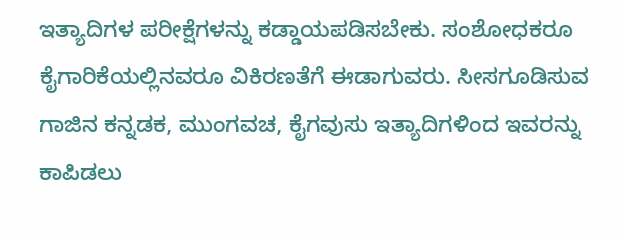ಇತ್ಯಾದಿಗಳ ಪರೀಕ್ಷೆಗಳನ್ನು ಕಡ್ಡಾಯಪಡಿಸಬೇಕು. ಸಂಶೋಧಕರೂ ಕೈಗಾರಿಕೆಯಲ್ಲಿನವರೂ ವಿಕಿರಣತೆಗೆ ಈಡಾಗುವರು. ಸೀಸಗೂಡಿಸುವ ಗಾಜಿನ ಕನ್ನಡಕ, ಮುಂಗವಚ, ಕೈಗವುಸು ಇತ್ಯಾದಿಗಳಿಂದ ಇವರನ್ನು ಕಾಪಿಡಲು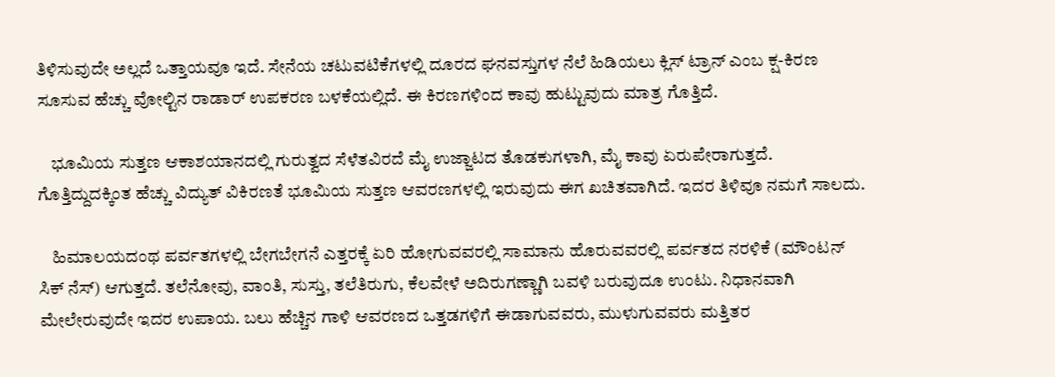ತಿಳಿಸುವುದೇ ಅಲ್ಲದೆ ಒತ್ತಾಯವೂ ಇದೆ. ಸೇನೆಯ ಚಟುವಟಿಕೆಗಳಲ್ಲಿ ದೂರದ ಘನವಸ್ತುಗಳ ನೆಲೆ ಹಿಡಿಯಲು ಕ್ಲಿಸ್ ಟ್ರಾನ್ ಎಂಬ ಕ್ಷ-ಕಿರಣ ಸೂಸುವ ಹೆಚ್ಚು ವೋಲ್ಟಿನ ರಾಡಾರ್ ಉಪಕರಣ ಬಳಕೆಯಲ್ಲಿದೆ. ಈ ಕಿರಣಗಳಿಂದ ಕಾವು ಹುಟ್ಟುವುದು ಮಾತ್ರ ಗೊತ್ತಿದೆ.

    ಭೂಮಿಯ ಸುತ್ತಣ ಆಕಾಶಯಾನದಲ್ಲಿ ಗುರುತ್ವದ ಸೆಳೆತವಿರದೆ ಮೈ ಉಜ್ಜಾಟದ ತೊಡಕುಗಳಾಗಿ, ಮೈ ಕಾವು ಏರುಪೇರಾಗುತ್ತದೆ. ಗೊತ್ತಿದ್ದುದಕ್ಕಿಂತ ಹೆಚ್ಚು ವಿದ್ಯುತ್ ವಿಕಿರಣತೆ ಭೂಮಿಯ ಸುತ್ತಣ ಆವರಣಗಳಲ್ಲಿ ಇರುವುದು ಈಗ ಖಚಿತವಾಗಿದೆ. ಇದರ ತಿಳಿವೂ ನಮಗೆ ಸಾಲದು.

    ಹಿಮಾಲಯದಂಥ ಪರ್ವತಗಳಲ್ಲಿ ಬೇಗಬೇಗನೆ ಎತ್ತರಕ್ಕೆ ಏರಿ ಹೋಗುವವರಲ್ಲಿ ಸಾಮಾನು ಹೊರುವವರಲ್ಲಿ ಪರ್ವತದ ನರಳಿಕೆ (ಮೌಂಟನ್ ಸಿಕ್ ನೆಸ್) ಆಗುತ್ತದೆ. ತಲೆನೋವು, ವಾಂತಿ, ಸುಸ್ತು, ತಲೆತಿರುಗು, ಕೆಲವೇಳೆ ಅದಿರುಗಣ್ಣಾಗಿ ಬವಳಿ ಬರುವುದೂ ಉಂಟು. ನಿಧಾನವಾಗಿ ಮೇಲೇರುವುದೇ ಇದರ ಉಪಾಯ. ಬಲು ಹೆಚ್ಚಿನ ಗಾಳಿ ಆವರಣದ ಒತ್ತಡಗಳಿಗೆ ಈಡಾಗುವವರು, ಮುಳುಗುವವರು ಮತ್ತಿತರ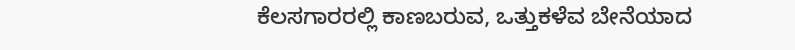ಕೆಲಸಗಾರರಲ್ಲಿ ಕಾಣಬರುವ, ಒತ್ತುಕಳೆವ ಬೇನೆಯಾದ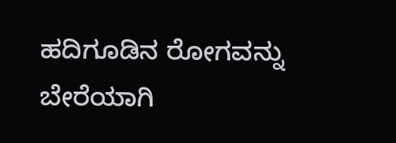ಹದಿಗೂಡಿನ ರೋಗವನ್ನು ಬೇರೆಯಾಗಿ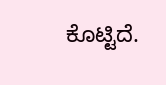ಕೊಟ್ಟಿದೆ.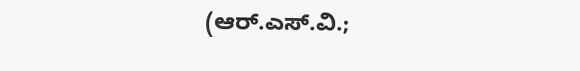(ಆರ್.ಎಸ್.ವಿ.;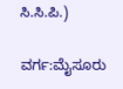ಸಿ.ಸಿ.ಪಿ.)

ವರ್ಗ:ಮೈಸೂರು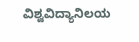ವಿಶ್ವವಿದ್ಯಾನಿಲಯ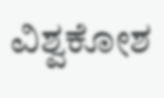ವಿಶ್ವಕೋಶ